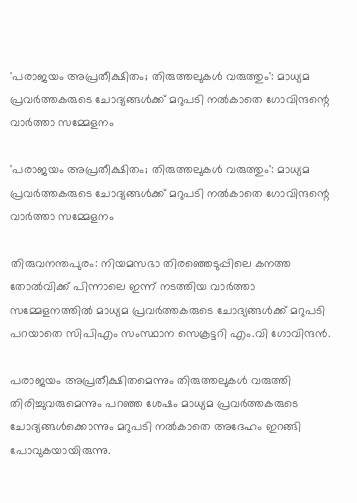'പരാജയം അപ്രതീക്ഷിതം; തിരുത്തലുകള്‍ വരുത്തും': മാധ്യമ പ്രവര്‍ത്തകരുടെ ചോദ്യങ്ങള്‍ക്ക് മറുപടി നല്‍കാതെ ഗോവിന്ദന്റെ വാര്‍ത്താ സമ്മേളനം

'പരാജയം അപ്രതീക്ഷിതം; തിരുത്തലുകള്‍ വരുത്തും': മാധ്യമ പ്രവര്‍ത്തകരുടെ ചോദ്യങ്ങള്‍ക്ക് മറുപടി നല്‍കാതെ ഗോവിന്ദന്റെ വാര്‍ത്താ സമ്മേളനം

തിരുവനന്തപുരം: നിയമസഭാ തിരഞ്ഞെടുപ്പിലെ കനത്ത തോല്‍വിക്ക് പിന്നാലെ ഇന്ന് നടത്തിയ വാര്‍ത്താ സമ്മേളനത്തില്‍ മാധ്യമ പ്രവര്‍ത്തകരുടെ ചോദ്യങ്ങള്‍ക്ക് മറുപടി പറയാതെ സിപിഎം സംസ്ഥാന സെക്രട്ടറി എം.വി ഗോവിന്ദന്‍.

പരാജയം അപ്രതീക്ഷിതമെന്നും തിരുത്തലുകള്‍ വരുത്തി തിരിച്ചുവരുമെന്നും പറഞ്ഞ ശേഷം മാധ്യമ പ്രവര്‍ത്തകരുടെ ചോദ്യങ്ങള്‍ക്കൊന്നും മറുപടി നല്‍കാതെ അദേഹം ഇറങ്ങി പോവുകയായിരുന്നു.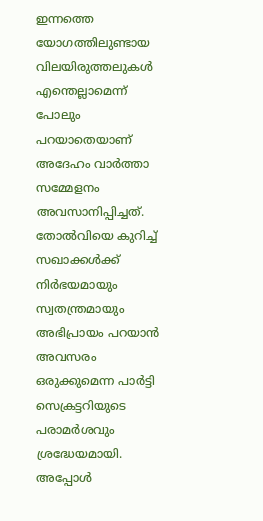ഇന്നത്തെ യോഗത്തിലുണ്ടായ വിലയിരുത്തലുകള്‍ എന്തെല്ലാമെന്ന് പോലും പറയാതെയാണ് അദേഹം വാര്‍ത്താ സമ്മേളനം അവസാനിപ്പിച്ചത്. തോല്‍വിയെ കുറിച്ച് സഖാക്കള്‍ക്ക് നിര്‍ഭയമായും സ്വതന്ത്രമായും അഭിപ്രായം പറയാന്‍ അവസരം ഒരുക്കുമെന്ന പാര്‍ട്ടി സെക്രട്ടറിയുടെ പരാമര്‍ശവും ശ്രദ്ധേയമായി. അപ്പോള്‍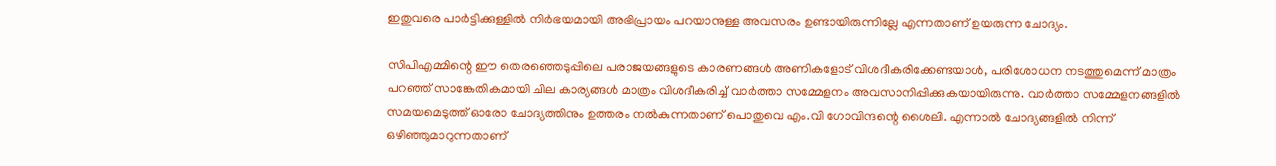ഇതുവരെ പാര്‍ട്ടിക്കുള്ളില്‍ നിര്‍ഭയമായി അഭിപ്രായം പറയാനുള്ള അവസരം ഉണ്ടായിരുന്നില്ലേ എന്നതാണ് ഉയരുന്ന ചോദ്യം.

സിപിഎമ്മിന്റെ ഈ തെരഞ്ഞെടുപ്പിലെ പരാജയങ്ങളുടെ കാരണങ്ങള്‍ അണികളോട് വിശദീകരിക്കേണ്ടയാള്‍, പരിശോധന നടത്തുമെന്ന് മാത്രം പറഞ്ഞ് സാങ്കേതികമായി ചില കാര്യങ്ങള്‍ മാത്രം വിശദീകരിച്ച് വാര്‍ത്താ സമ്മേളനം അവസാനിപ്പിക്കുകയായിരുന്നു. വാര്‍ത്താ സമ്മേളനങ്ങളില്‍ സമയമെടുത്ത് ഓരോ ചോദ്യത്തിനും ഉത്തരം നല്‍കുന്നതാണ് പൊതുവെ എം.വി ഗോവിന്ദന്റെ ശൈലി. എന്നാല്‍ ചോദ്യങ്ങളില്‍ നിന്ന് ഒഴിഞ്ഞുമാറുന്നതാണ്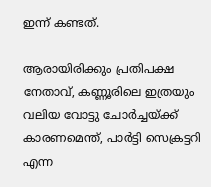ഇന്ന് കണ്ടത്.

ആരായിരിക്കും പ്രതിപക്ഷ നേതാവ്, കണ്ണൂരിലെ ഇത്രയും വലിയ വോട്ടു ചോര്‍ച്ചയ്ക്ക് കാരണമെന്ത്, പാര്‍ട്ടി സെക്രട്ടറി എന്ന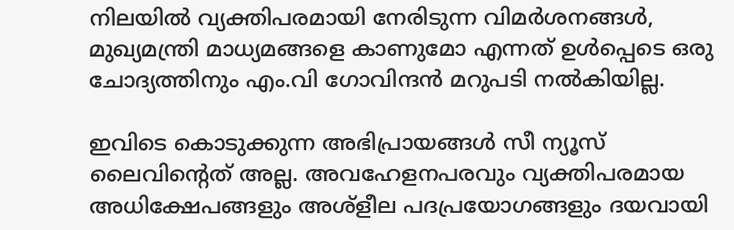നിലയില്‍ വ്യക്തിപരമായി നേരിടുന്ന വിമര്‍ശനങ്ങള്‍, മുഖ്യമന്ത്രി മാധ്യമങ്ങളെ കാണുമോ എന്നത് ഉള്‍പ്പെടെ ഒരു ചോദ്യത്തിനും എം.വി ഗോവിന്ദന്‍ മറുപടി നല്‍കിയില്ല.

ഇവിടെ കൊടുക്കുന്ന അഭിപ്രായങ്ങള്‍ സീ ന്യൂസ് ലൈവിന്റെത് അല്ല. അവഹേളനപരവും വ്യക്തിപരമായ അധിക്ഷേപങ്ങളും അശ്‌ളീല പദപ്രയോഗങ്ങളും ദയവായി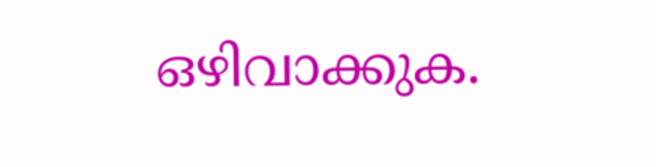ഒഴിവാക്കുക.